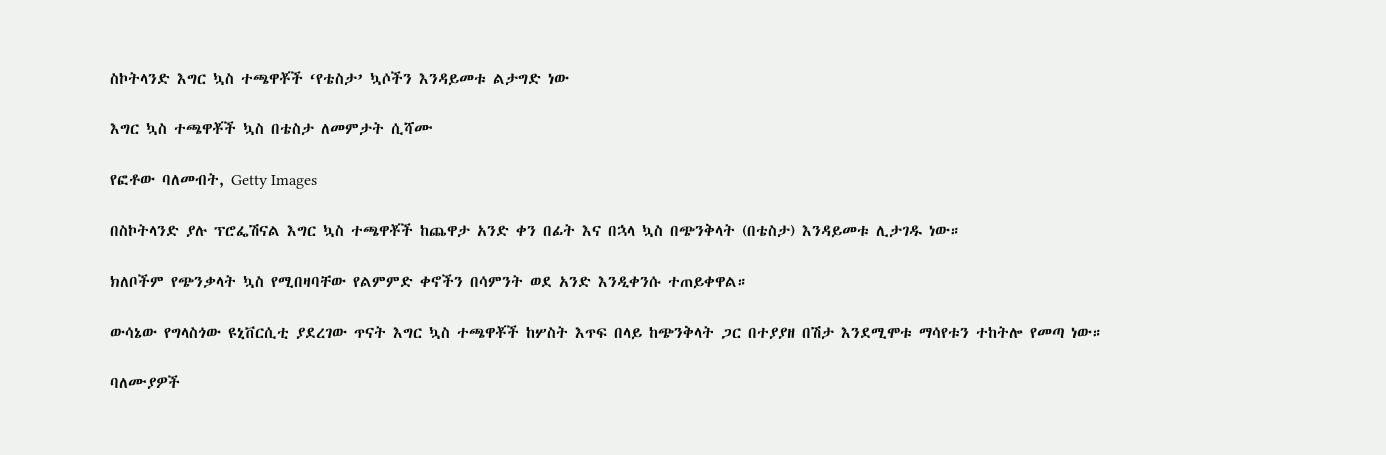ስኮትላንድ እግር ኳስ ተጫዋቾች ‘የቴስታ’ ኳሶችን እንዳይመቱ ልታግድ ነው

እግር ኳስ ተጫዋቾች ኳስ በቴስታ ለመምታት ሲሻሙ

የፎቶው ባለመብት, Getty Images

በስኮትላንድ ያሉ ፕሮፌሽናል እግር ኳስ ተጫዋቾች ከጨዋታ አንድ ቀን በፊት እና በኋላ ኳስ በጭንቅላት (በቴስታ) እንዳይመቱ ሊታገዱ ነው።

ክለቦችም የጭንቃላት ኳስ የሚበዛባቸው የልምምድ ቀኖችን በሳምንት ወደ አንድ እንዲቀንሱ ተጠይቀዋል።

ውሳኔው የግላስጎው ዩኒቨርሲቲ ያደረገው ጥናት እግር ኳስ ተጫዋቾች ከሦስት እጥፍ በላይ ከጭንቅላት ጋር በተያያዘ በሽታ እንደሚሞቱ ማሳየቱን ተከትሎ የመጣ ነው።

ባለሙያዎች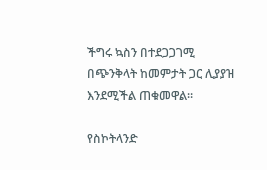ችግሩ ኳስን በተደጋጋገሚ በጭንቅላት ከመምታት ጋር ሊያያዝ እንደሚችል ጠቁመዋል።

የስኮትላንድ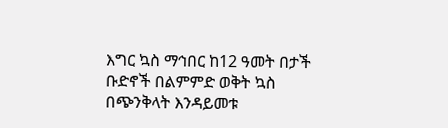እግር ኳስ ማኅበር ከ12 ዓመት በታች ቡድኖች በልምምድ ወቅት ኳስ በጭንቅላት እንዳይመቱ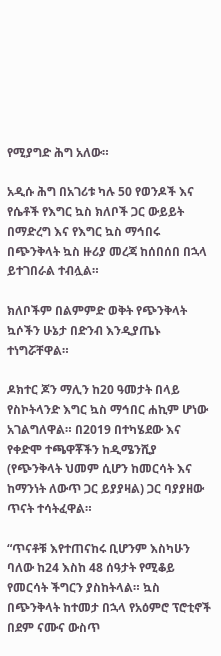የሚያግድ ሕግ አለው።

አዲሱ ሕግ በአገሪቱ ካሉ 50 የወንዶች እና የሴቶች የእግር ኳስ ክለቦች ጋር ውይይት በማድረግ እና የእግር ኳስ ማኅበሩ በጭንቅላት ኳስ ዙሪያ መረጃ ከሰበሰበ በኋላ ይተገበራል ተብሏል።

ክለቦችም በልምምድ ወቅት የጭንቅላት ኳሶችን ሁኔታ በድንብ እንዲያጤኑ ተነግሯቸዋል።

ዶክተር ጆን ማሊን ከ20 ዓመታት በላይ የስኮትላንድ እግር ኳስ ማኅበር ሐኪም ሆነው አገልግለዋል። በ2019 በተካሄደው እና የቀድሞ ተጫዋቾችን ከዲሜንሺያ (የጭንቅላት ህመም ሲሆን ከመርሳት እና ከማንነት ለውጥ ጋር ይያያዛል) ጋር ባያያዘው ጥናት ተሳትፈዋል።

“ጥናቶቹ እየተጠናከሩ ቢሆንም እስካሁን ባለው ከ24 እስከ 48 ሰዓታት የሚቆይ የመርሳት ችግርን ያስከትላል። ኳስ በጭንቅላት ከተመታ በኋላ የአዕምሮ ፕሮቲኖች በደም ናሙና ውስጥ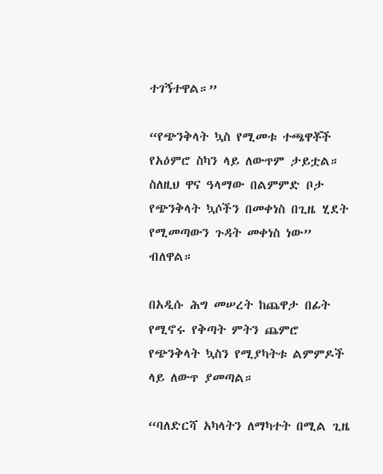ተገኝተዋል።”

“የጭንቅላት ኳስ የሚመቱ ተጫዋቾች የአዕምሮ ስካን ላይ ለውጥም ታይቷል። ስለዚህ ዋና ዓላማው በልምምድ ቦታ የጭንቅላት ኳሶችን በመቀነስ በጊዜ ሂደት የሚመጣውን ጉዳት መቀነስ ነው” ብለዋል።

በአዲሱ ሕግ መሠረት ከጨዋታ በፊት የሚኖሩ የቅጣት ምትን ጨምሮ የጭንቅላት ኳስን የሚያካትቱ ልምምዶች ላይ ለውጥ ያመጣል።

“ባለድርሻ አካላትን ለማካተት በሚል ጊዜ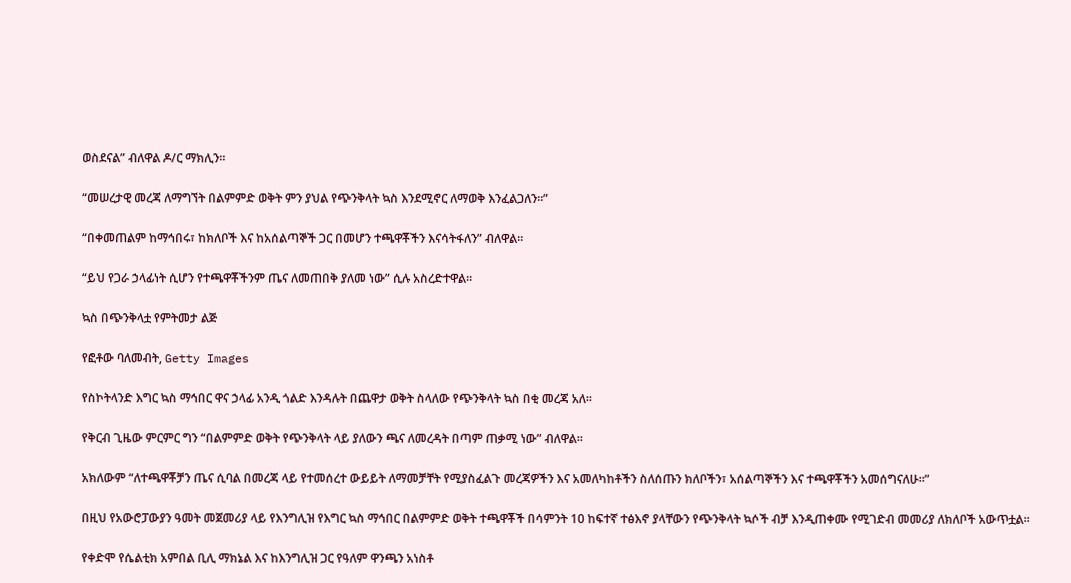ወስደናል” ብለዋል ዶ/ር ማክሊን።

“መሠረታዊ መረጃ ለማግኘት በልምምድ ወቅት ምን ያህል የጭንቅላት ኳስ እንደሚኖር ለማወቅ እንፈልጋለን።”

“በቀመጠልም ከማኅበሩ፣ ከክለቦች እና ከአሰልጣኞች ጋር በመሆን ተጫዋቾችን እናሳትፋለን” ብለዋል።

“ይህ የጋራ ኃላፊነት ሲሆን የተጫዋቾችንም ጤና ለመጠበቅ ያለመ ነው” ሲሉ አስረድተዋል።

ኳስ በጭንቅላቷ የምትመታ ልጅ

የፎቶው ባለመብት, Getty Images

የስኮትላንድ እግር ኳስ ማኅበር ዋና ኃላፊ አንዲ ጎልድ እንዳሉት በጨዋታ ወቅት ስላለው የጭንቅላት ኳስ በቂ መረጃ አለ።

የቅርብ ጊዜው ምርምር ግን “በልምምድ ወቅት የጭንቅላት ላይ ያለውን ጫና ለመረዳት በጣም ጠቃሚ ነው” ብለዋል።

አክለውም “ለተጫዋቾቻን ጤና ሲባል በመረጃ ላይ የተመሰረተ ውይይት ለማመቻቸት የሚያስፈልጉ መረጃዎችን እና አመለካከቶችን ስለሰጡን ክለቦችን፣ አሰልጣኞችን እና ተጫዋቾችን አመሰግናለሁ።”

በዚህ የአውሮፓውያን ዓመት መጀመሪያ ላይ የእንግሊዝ የእግር ኳስ ማኅበር በልምምድ ወቅት ተጫዋቾች በሳምንት 10 ከፍተኛ ተፅእኖ ያላቸውን የጭንቅላት ኳሶች ብቻ እንዲጠቀሙ የሚገድብ መመሪያ ለክለቦች አውጥቷል።

የቀድሞ የሴልቲክ አምበል ቢሊ ማክኔል እና ከእንግሊዝ ጋር የዓለም ዋንጫን አነስቶ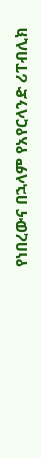የነበረውና በኋላም የአየርላንድ ሪፐብሊክ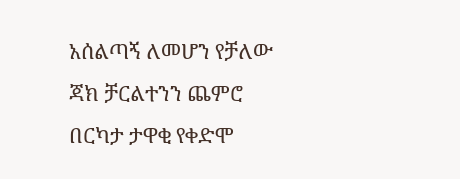አሰልጣኝ ለመሆን የቻለው ጃክ ቻርልተንን ጨምሮ በርካታ ታዋቂ የቀድሞ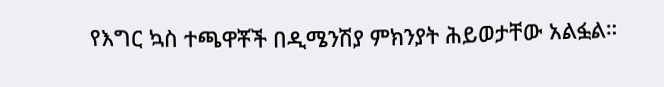የእግር ኳስ ተጫዋቾች በዲሜንሽያ ምክንያት ሕይወታቸው አልፏል።